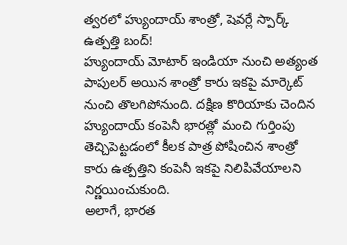త్వరలో హ్యుందాయ్ శాంత్రో, షెవర్లే స్పార్క్ ఉత్పత్తి బంద్!
హ్యుందాయ్ మోటార్ ఇండియా నుంచి అత్యంత పాపులర్ అయిన శాంత్రో కారు ఇకపై మార్కెట్ నుంచి తొలగిపోనుంది. దక్షిణ కొరియాకు చెందిన హ్యుందాయ్ కంపెనీ భారత్లో మంచి గుర్తింపు తెచ్చిపెట్టడంలో కీలక పాత్ర పోషించిన శాంత్రో కారు ఉత్పత్తిని కంపెనీ ఇకపై నిలిపివేయాలని నిర్ణయించుకుంది.
అలాగే, భారత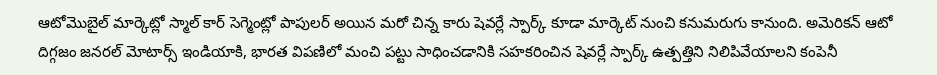ఆటోమొబైల్ మార్కెట్లో స్మాల్ కార్ సెగ్మెంట్లో పాపులర్ అయిన మరో చిన్న కారు షెవర్లే స్పార్క్ కూడా మార్కెట్ నుంచి కనుమరుగు కానుంది. అమెరికన్ ఆటో దిగ్గజం జనరల్ మోటార్స్ ఇండియాకి, భారత విపణిలో మంచి పట్టు సాధించడానికి సహకరించిన షెవర్లే స్పార్క్ ఉత్పత్తిని నిలిపివేయాలని కంపెనీ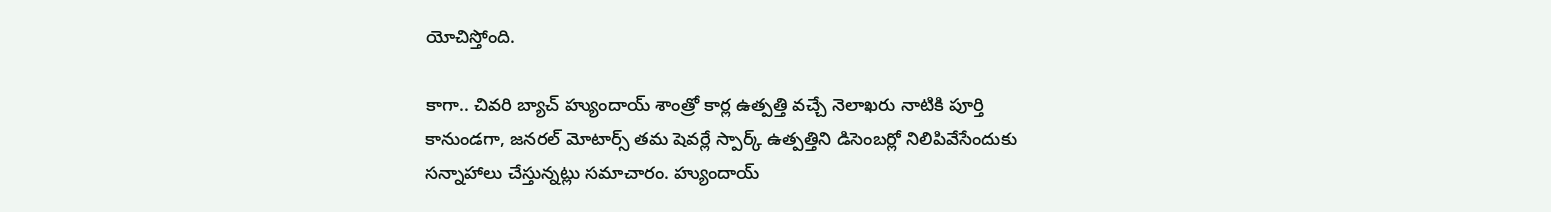యోచిస్తోంది.

కాగా.. చివరి బ్యాచ్ హ్యుందాయ్ శాంత్రో కార్ల ఉత్పత్తి వచ్చే నెలాఖరు నాటికి పూర్తి కానుండగా, జనరల్ మోటార్స్ తమ షెవర్లే స్పార్క్ ఉత్పత్తిని డిసెంబర్లో నిలిపివేసేందుకు సన్నాహాలు చేస్తున్నట్లు సమాచారం. హ్యుందాయ్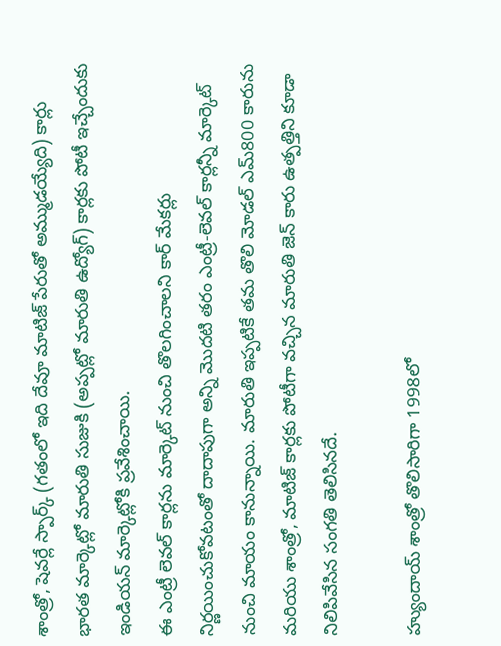శాంత్రో, షెవర్లే స్పార్క్ (గతంలో ఇది దేవూ మాటిజ్ పేరుతో అమ్ముడయ్యేది) కార్లు భారత మార్కెట్లో మారుతి సుజుకి (అప్పట్లో మారుతి ఉద్యోగ్) కార్లకు పోటీ ఇచ్చేందుకు ఇండియన్ మార్కెట్లోకి ప్రవేశించాయి.
ఈ ఎంట్రీ లెవల్ కార్లను మార్కెట్ నుంచి తొలగించాలని కార్ మేకర్లు నిర్ణయించుకోవటంతో దాదాపుగా అన్ని మొదటి తరం ఎంట్రీ-లెవల్ కార్లన్నీ మార్కెట్ నుంచి మాయం కానున్నాయి. మారుతి ఇప్పటికే తమ తొలి మోడల్ ఎమ్800 కారును మరియు శాంత్రో, మాటిజ్ కార్లకు పోటీగా వచ్చిన మారుతి జెన్ కారు ఉత్పత్తిని కూడా నిలిపివేసిన సంగతి తెలిసినదే.

హ్యుందాయ్ శాంత్రో తొలిసారిగా 1998లో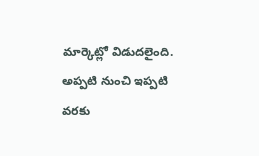మార్కెట్లో విడుదలైంది. అప్పటి నుంచి ఇప్పటి వరకు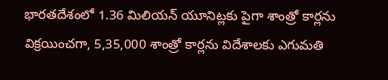భారతదేశంలో 1.36 మిలియన్ యూనిట్లకు పైగా శాంత్రో కార్లను విక్రయించగా, 5,35,000 శాంత్రో కార్లను విదేశాలకు ఎగుమతి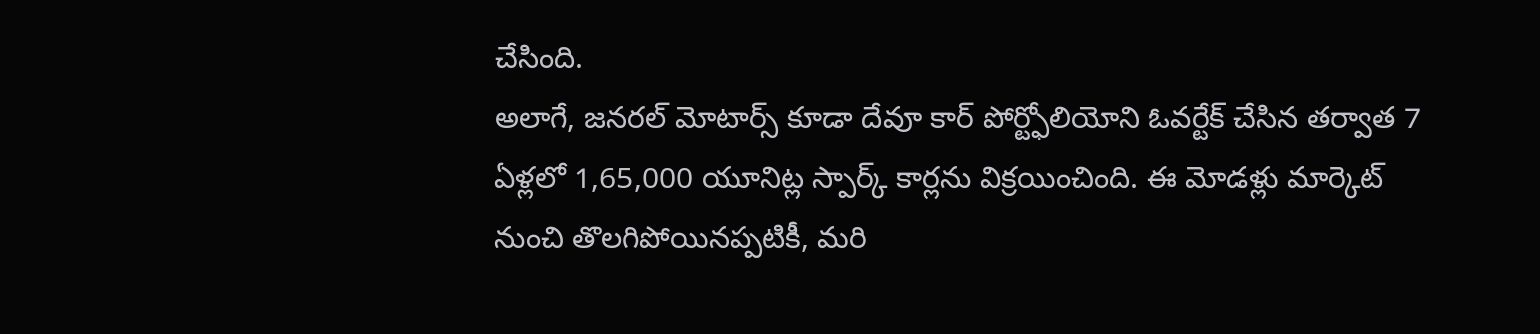చేసింది.
అలాగే, జనరల్ మోటార్స్ కూడా దేవూ కార్ పోర్ట్ఫోలియోని ఓవర్టేక్ చేసిన తర్వాత 7 ఏళ్లలో 1,65,000 యూనిట్ల స్పార్క్ కార్లను విక్రయించింది. ఈ మోడళ్లు మార్కెట్ నుంచి తొలగిపోయినప్పటికీ, మరి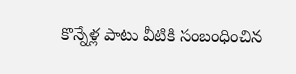కొన్నేళ్ల పాటు వీటికి సంబంధించిన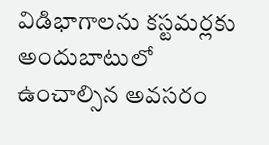విడిభాగాలను కస్టమర్లకు అందుబాటులో ఉంచాల్సిన అవసరం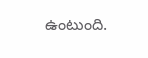ఉంటుంది.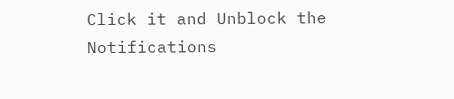Click it and Unblock the Notifications